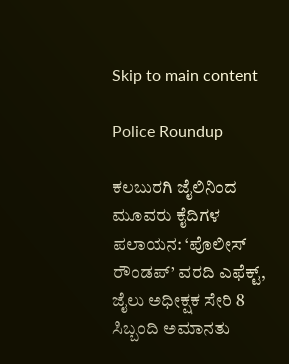Skip to main content

Police Roundup

ಕಲಬುರಗಿ ಜೈಲಿನಿಂದ ಮೂವರು ಕೈದಿಗಳ ಪಲಾಯನ: ‘ಪೊಲೀಸ್ ರೌಂಡಪ್’ ವರದಿ ಎಫೆಕ್ಟ್, ಜೈಲು ಅಧೀಕ್ಷಕ ಸೇರಿ 8 ಸಿಬ್ಬಂದಿ ಅಮಾನತು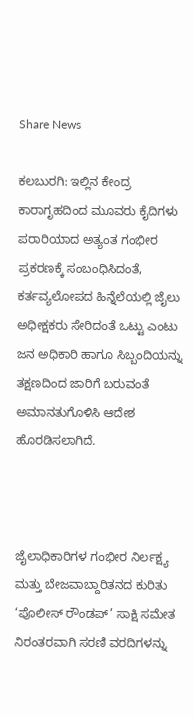Share News

ಕಲಬುರಗಿ: ಇಲ್ಲಿನ ಕೇಂದ್ರ ಕಾರಾಗೃಹದಿಂದ ಮೂವರು ಕೈದಿಗಳು ಪರಾರಿಯಾದ ಅತ್ಯಂತ ಗಂಭೀರ ಪ್ರಕರಣಕ್ಕೆ ಸಂಬಂಧಿಸಿದಂತೆ, ಕರ್ತವ್ಯಲೋಪದ ಹಿನ್ನೆಲೆಯಲ್ಲಿ ಜೈಲು ಅಧೀಕ್ಷಕರು ಸೇರಿದಂತೆ ಒಟ್ಟು ಎಂಟು ಜನ ಅಧಿಕಾರಿ ಹಾಗೂ ಸಿಬ್ಬಂದಿಯನ್ನು ತಕ್ಷಣದಿಂದ ಜಾರಿಗೆ ಬರುವಂತೆ ಅಮಾನತುಗೊಳಿಸಿ ಆದೇಶ ಹೊರಡಿಸಲಾಗಿದೆ.



ಜೈಲಾಧಿಕಾರಿಗಳ ಗಂಭೀರ ನಿರ್ಲಕ್ಷ್ಯ ಮತ್ತು ಬೇಜವಾಬ್ದಾರಿತನದ ಕುರಿತು ‘ಪೊಲೀಸ್ ರೌಂಡಪ್’ ಸಾಕ್ಷಿ ಸಮೇತ ನಿರಂತರವಾಗಿ ಸರಣಿ ವರದಿಗಳನ್ನು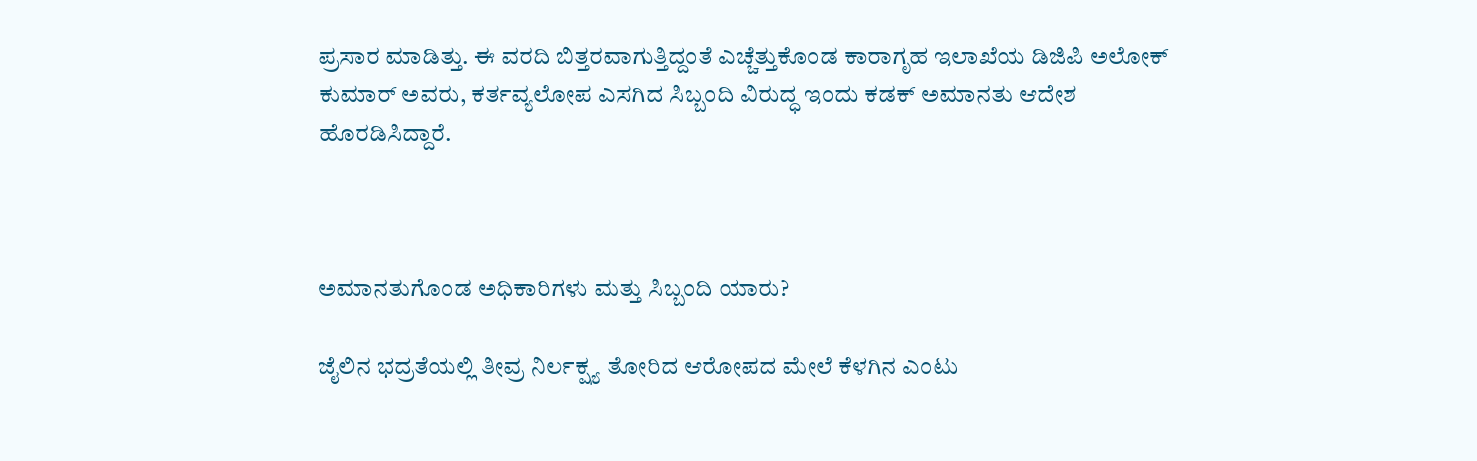ಪ್ರಸಾರ ಮಾಡಿತ್ತು. ಈ ವರದಿ ಬಿತ್ತರವಾಗುತ್ತಿದ್ದಂತೆ ಎಚ್ಚೆತ್ತುಕೊಂಡ ಕಾರಾಗೃಹ ಇಲಾಖೆಯ ಡಿಜಿಪಿ ಅಲೋಕ್ ಕುಮಾರ್ ಅವರು, ಕರ್ತವ್ಯಲೋಪ ಎಸಗಿದ ಸಿಬ್ಬಂದಿ ವಿರುದ್ಧ ಇಂದು ಕಡಕ್ ಅಮಾನತು ಆದೇಶ ಹೊರಡಿಸಿದ್ದಾರೆ.



ಅಮಾನತುಗೊಂಡ ಅಧಿಕಾರಿಗಳು ಮತ್ತು ಸಿಬ್ಬಂದಿ ಯಾರು?

ಜೈಲಿನ ಭದ್ರತೆಯಲ್ಲಿ ತೀವ್ರ ನಿರ್ಲಕ್ಷ್ಯ ತೋರಿದ ಆರೋಪದ ಮೇಲೆ ಕೆಳಗಿನ ಎಂಟು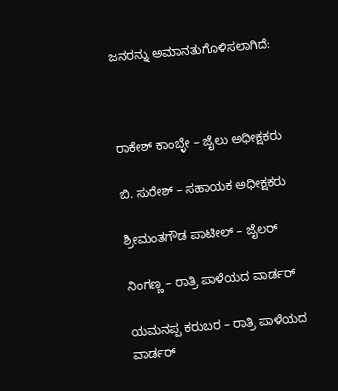ಜನರನ್ನು ಅಮಾನತುಗೊಳಿಸಲಾಗಿದೆ:



ರಾಕೇಶ್ ಕಾಂಬ್ಳೇ – ಜೈಲು ಅಧೀಕ್ಷಕರು

ಬಿ. ಸುರೇಶ್ – ಸಹಾಯಕ ಅಧೀಕ್ಷಕರು

ಶ್ರೀಮಂತಗೌಡ ಪಾಟೀಲ್ – ಜೈಲರ್

ನಿಂಗಣ್ಣ – ರಾತ್ರಿ ಪಾಳೆಯದ ವಾರ್ಡರ್

ಯಮನಪ್ಪ ಕರುಬರ – ರಾತ್ರಿ ಪಾಳೆಯದ ವಾರ್ಡರ್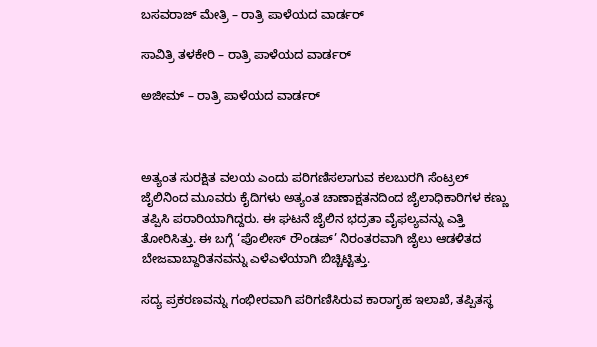ಬಸವರಾಜ್ ಮೇತ್ರಿ – ರಾತ್ರಿ ಪಾಳೆಯದ ವಾರ್ಡರ್

ಸಾವಿತ್ರಿ ತಳಕೇರಿ – ರಾತ್ರಿ ಪಾಳೆಯದ ವಾರ್ಡರ್

ಅಜೀಮ್ – ರಾತ್ರಿ ಪಾಳೆಯದ ವಾರ್ಡರ್



ಅತ್ಯಂತ ಸುರಕ್ಷಿತ ವಲಯ ಎಂದು ಪರಿಗಣಿಸಲಾಗುವ ಕಲಬುರಗಿ ಸೆಂಟ್ರಲ್ ಜೈಲಿನಿಂದ ಮೂವರು ಕೈದಿಗಳು ಅತ್ಯಂತ ಚಾಣಾಕ್ಷತನದಿಂದ ಜೈಲಾಧಿಕಾರಿಗಳ ಕಣ್ಣು ತಪ್ಪಿಸಿ ಪರಾರಿಯಾಗಿದ್ದರು. ಈ ಘಟನೆ ಜೈಲಿನ ಭದ್ರತಾ ವೈಫಲ್ಯವನ್ನು ಎತ್ತಿ ತೋರಿಸಿತ್ತು. ಈ ಬಗ್ಗೆ ‘ಪೊಲೀಸ್ ರೌಂಡಪ್’ ನಿರಂತರವಾಗಿ ಜೈಲು ಆಡಳಿತದ ಬೇಜವಾಬ್ದಾರಿತನವನ್ನು ಎಳೆಎಳೆಯಾಗಿ ಬಿಚ್ಚಿಟ್ಟಿತ್ತು.

ಸದ್ಯ ಪ್ರಕರಣವನ್ನು ಗಂಭೀರವಾಗಿ ಪರಿಗಣಿಸಿರುವ ಕಾರಾಗೃಹ ಇಲಾಖೆ, ತಪ್ಪಿತಸ್ಥ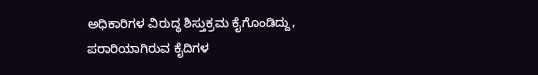ಅಧಿಕಾರಿಗಳ ವಿರುದ್ಧ ಶಿಸ್ತುಕ್ರಮ ಕೈಗೊಂಡಿದ್ದು, ಪರಾರಿಯಾಗಿರುವ ಕೈದಿಗಳ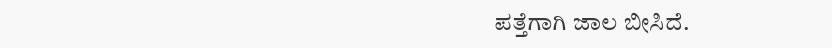ಪತ್ತೆಗಾಗಿ ಜಾಲ ಬೀಸಿದೆ.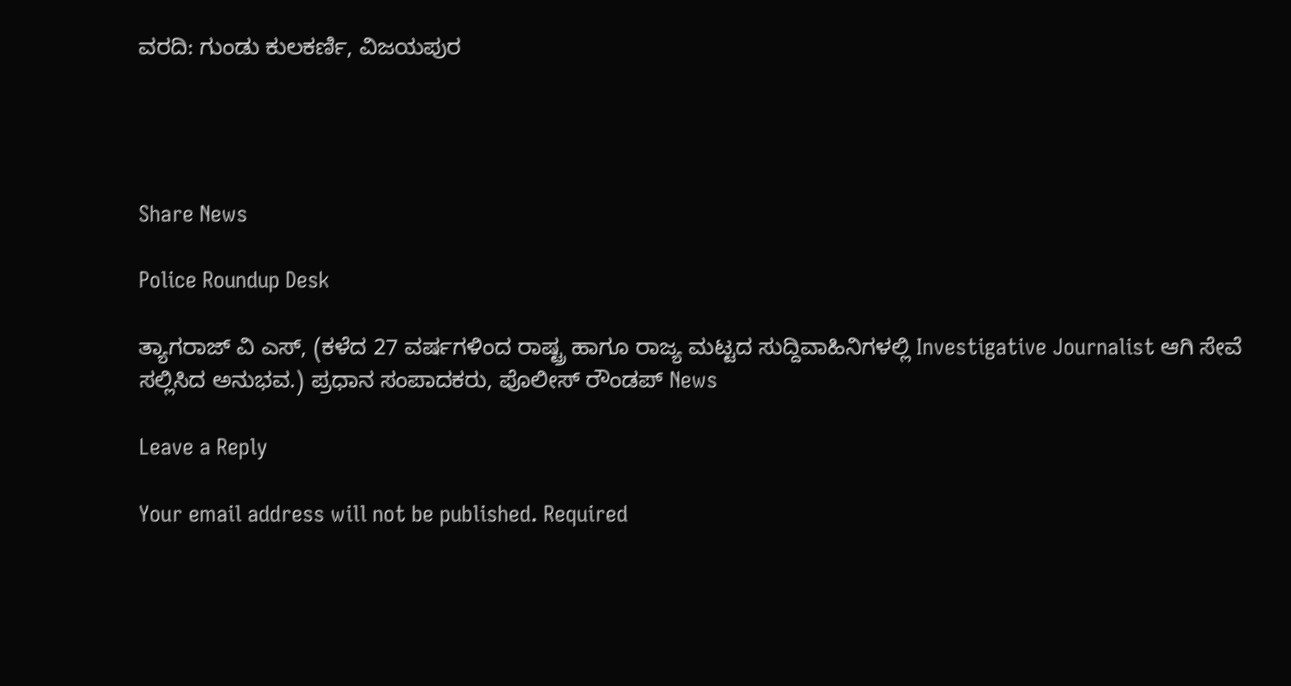ವರದಿ: ಗುಂಡು ಕುಲಕರ್ಣಿ, ವಿಜಯಪುರ




Share News

Police Roundup Desk

ತ್ಯಾಗರಾಜ್ ವಿ ಎಸ್, (ಕಳೆದ 27 ವರ್ಷಗಳಿಂದ ರಾಷ್ಟ್ರ ಹಾಗೂ ರಾಜ್ಯ ಮಟ್ಟದ ಸುದ್ದಿವಾಹಿನಿಗಳಲ್ಲಿ Investigative Journalist ಆಗಿ ಸೇವೆ ಸಲ್ಲಿಸಿದ ಅನುಭವ.) ಪ್ರಧಾನ ಸಂಪಾದಕರು, ಪೊಲೀಸ್ ರೌಂಡಪ್ News

Leave a Reply

Your email address will not be published. Required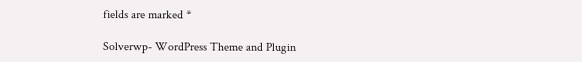fields are marked *

Solverwp- WordPress Theme and Plugin